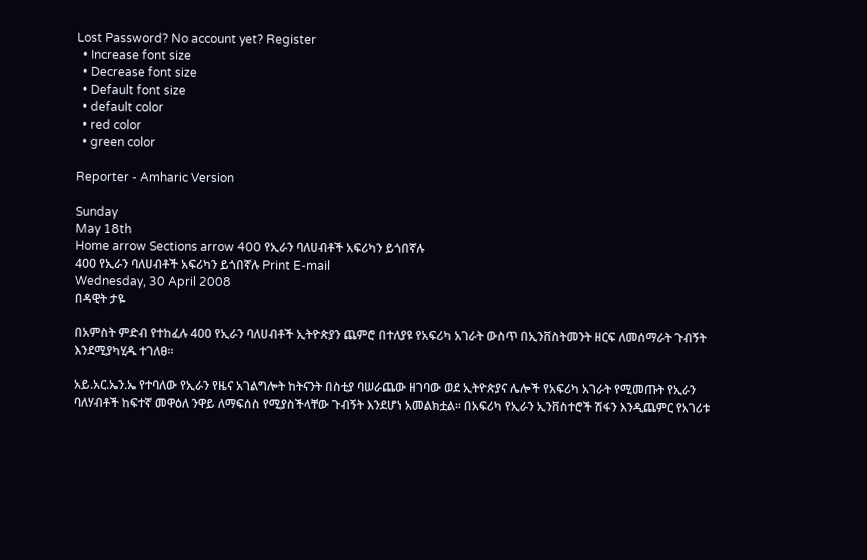Lost Password? No account yet? Register
  • Increase font size
  • Decrease font size
  • Default font size
  • default color
  • red color
  • green color

Reporter - Amharic Version

Sunday
May 18th
Home arrow Sections arrow 400 የኢራን ባለሀብቶች አፍሪካን ይጎበኛሉ
400 የኢራን ባለሀብቶች አፍሪካን ይጎበኛሉ Print E-mail
Wednesday, 30 April 2008
በዳዊት ታዬ

በአምስት ምድብ የተከፈሉ 400 የኢራን ባለሀብቶች ኢትዮጵያን ጨምሮ በተለያዩ የአፍሪካ አገራት ውስጥ በኢንቨስትመንት ዘርፍ ለመሰማራት ጉብኝት እንደሚያካሂዱ ተገለፀ፡፡

አይ.አር.ኤን.ኤ የተባለው የኢራን የዜና አገልግሎት ከትናንት በስቲያ ባሠራጨው ዘገባው ወደ ኢትዮጵያና ሌሎች የአፍሪካ አገራት የሚመጡት የኢራን ባለሃብቶች ከፍተኛ መዋዕለ ንዋይ ለማፍሰስ የሚያስችላቸው ጉብኝት እንደሆነ አመልክቷል፡፡ በአፍሪካ የኢራን ኢንቨስተሮች ሽፋን እንዲጨምር የአገሪቱ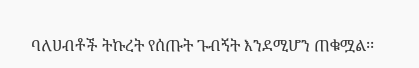ባለሀብቶች ትኩረት የሰጡት ጉብኝት እንደሚሆን ጠቁሟል፡፡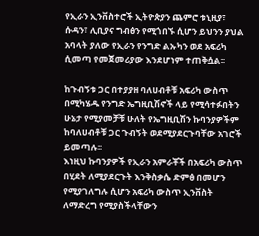የኢራን ኢንቨስተሮች ኢትዮጵያን ጨምሮ ቱኒዚያ፣ ሱዳን፣ ሊቢያና ግብፅን የሚጎበኙ ሲሆን ይህንን ያህል አባላት ያለው የኢራን የንግድ ልኡካን ወደ አፍሪካ ሲመጣ የመጀመሪያው እንደሆነም ተጠቅሷል፡፡

ከጉብኝቱ ጋር በተያያዘ ባለሀብቶቹ አፍሪካ ውስጥ በሚካሄዱ የንግድ ኤግዚቢሽኖች ላይ የሚሳተፉበትን ሁኔታ የሚያመቻቹ ሁለት የኤግዚቢሽን ኩባንያዎችም ከባለሀብቶቹ ጋር ጉብኝት ወደሚያደርጉባቸው አገሮች ይመጣሉ፡፡
እነዚህ ኩባንያዎች የኢራን አምራቾች በአፍሪካ ውስጥ በሂደት ለሚያደርጉት እንቅስቃሴ ድምፅ በመሆን የሚያገለግሉ ሲሆን አፍሪካ ውስጥ ኢንቨስት ለማድረግ የሚያስችላቸውን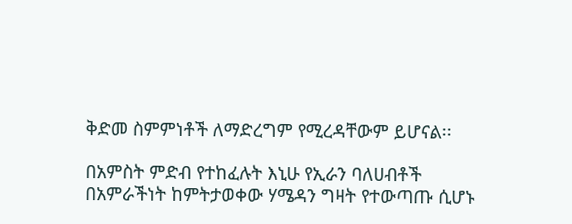ቅድመ ስምምነቶች ለማድረግም የሚረዳቸውም ይሆናል፡፡

በአምስት ምድብ የተከፈሉት እኒሁ የኢራን ባለሀብቶች በአምራችነት ከምትታወቀው ሃሜዳን ግዛት የተውጣጡ ሲሆኑ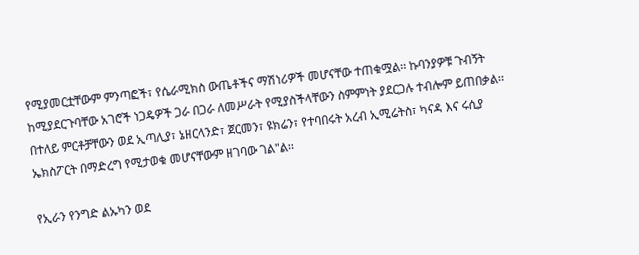የሚያመርቷቸውም ምንጣፎች፣ የሴራሚክስ ውጤቶችና ማሽነሪዎች መሆናቸው ተጠቁሟል፡፡ ኩባንያዎቹ ጉብኝት ከሚያደርጉባቸው አገሮች ነጋዴዎች ጋራ በጋራ ለመሥራት የሚያስችላቸውን ስምምነት ያደርጋሉ ተብሎም ይጠበቃል፡፡ በተለይ ምርቶቻቸውን ወደ ኢጣሊያ፣ ኔዘርላንድ፣ ጀርመን፣ ዩክሬን፣ የተባበሩት አረብ ኢሚሬትስ፣ ካናዳ እና ሩሲያ ኤክስፖርት በማድረግ የሚታወቁ መሆናቸውም ዘገባው ገል"ል፡፡

የኢራን የንግድ ልኡካን ወደ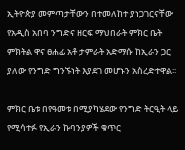ኢትዮጵያ መምጣታቸውን በተመለከተ ያነጋገርናቸው የአዲስ አበባ ንግድና ዘርፍ ማህበራት ምክር ቤት ምክትል ዋና ፀሐፊ አቶ ታምራት አድማሱ ከኢራን ጋር ያለው የንግድ ግንኙነት እያደገ መሆኑን አስረድተዋል፡፡

ምክር ቤቱ በየዓመቱ በሚያካሄደው የንግድ ትርዒት ላይ የሚሳተፉ የኢራን ኩባንያዎች ቁጥር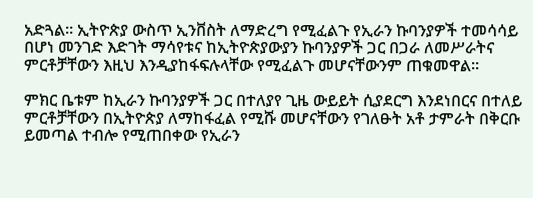አድጓል፡፡ ኢትዮጵያ ውስጥ ኢንቨስት ለማድረግ የሚፈልጉ የኢራን ኩባንያዎች ተመሳሳይ በሆነ መንገድ እድገት ማሳየቱና ከኢትዮጵያውያን ኩባንያዎች ጋር በጋራ ለመሥራትና ምርቶቻቸውን እዚህ እንዲያከፋፍሉላቸው የሚፈልጉ መሆናቸውንም ጠቁመዋል፡፡

ምክር ቤቱም ከኢራን ኩባንያዎች ጋር በተለያየ ጊዜ ውይይት ሲያደርግ እንደነበርና በተለይ ምርቶቻቸውን በኢትዮጵያ ለማከፋፈል የሚሹ መሆናቸውን የገለፁት አቶ ታምራት በቅርቡ ይመጣል ተብሎ የሚጠበቀው የኢራን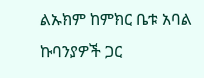ልኡክም ከምክር ቤቱ አባል ኩባንያዎች ጋር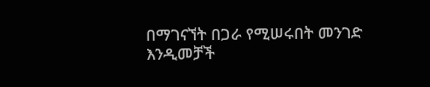በማገናኘት በጋራ የሚሠሩበት መንገድ እንዲመቻች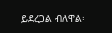ይደረጋል ብለዋል፡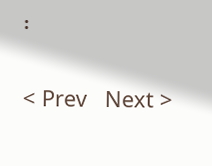፡

< Prev   Next >